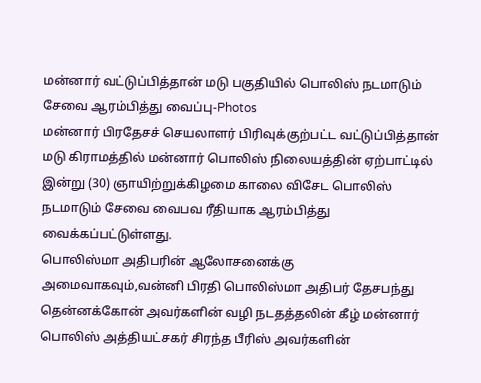மன்னார் வட்டுப்பித்தான் மடு பகுதியில் பொலிஸ் நடமாடும் சேவை ஆரம்பித்து வைப்பு-Photos
மன்னார் பிரதேசச் செயலாளர் பிரிவுக்குற்பட்ட வட்டுப்பித்தான் மடு கிராமத்தில் மன்னார் பொலிஸ் நிலையத்தின் ஏற்பாட்டில் இன்று (30) ஞாயிற்றுக்கிழமை காலை விசேட பொலிஸ் நடமாடும் சேவை வைபவ ரீதியாக ஆரம்பித்து வைக்கப்பட்டுள்ளது.
பொலிஸ்மா அதிபரின் ஆலோசனைக்கு அமைவாகவும்,வன்னி பிரதி பொலிஸ்மா அதிபர் தேசபந்து தென்னக்கோன் அவர்களின் வழி நடதத்தலின் கீழ் மன்னார் பொலிஸ் அத்தியட்சகர் சிரந்த பீரிஸ் அவர்களின்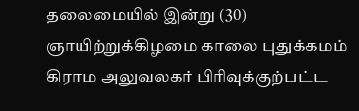தலைமையில் இன்று (30) ஞாயிற்றுக்கிழமை காலை புதுக்கமம் கிராம அலுவலகர் பிரிவுக்குற்பட்ட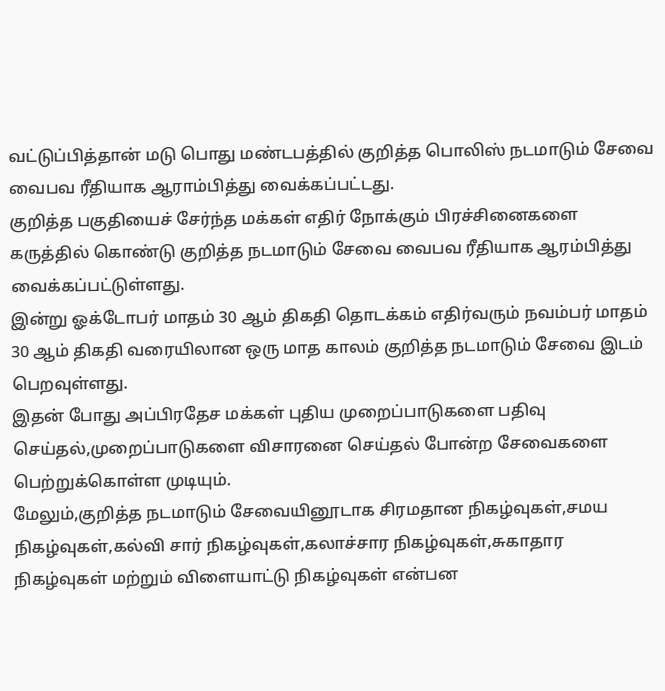வட்டுப்பித்தான் மடு பொது மண்டபத்தில் குறித்த பொலிஸ் நடமாடும் சேவை வைபவ ரீதியாக ஆராம்பித்து வைக்கப்பட்டது.
குறித்த பகுதியைச் சேர்ந்த மக்கள் எதிர் நோக்கும் பிரச்சினைகளை கருத்தில் கொண்டு குறித்த நடமாடும் சேவை வைபவ ரீதியாக ஆரம்பித்து வைக்கப்பட்டுள்ளது.
இன்று ஓக்டோபர் மாதம் 30 ஆம் திகதி தொடக்கம் எதிர்வரும் நவம்பர் மாதம் 30 ஆம் திகதி வரையிலான ஒரு மாத காலம் குறித்த நடமாடும் சேவை இடம் பெறவுள்ளது.
இதன் போது அப்பிரதேச மக்கள் புதிய முறைப்பாடுகளை பதிவு செய்தல்,முறைப்பாடுகளை விசாரனை செய்தல் போன்ற சேவைகளை பெற்றுக்கொள்ள முடியும்.
மேலும்,குறித்த நடமாடும் சேவையினூடாக சிரமதான நிகழ்வுகள்,சமய நிகழ்வுகள்,கல்வி சார் நிகழ்வுகள்,கலாச்சார நிகழ்வுகள்,சுகாதார நிகழ்வுகள் மற்றும் விளையாட்டு நிகழ்வுகள் என்பன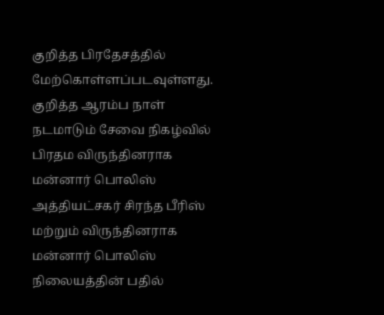குறித்த பிரதேசத்தில் மேற்கொள்ளப்படவுள்ளது.
குறித்த ஆரம்ப நாள் நடமாடும் சேவை நிகழ்வில் பிரதம விருந்தினராக மன்னார் பொலிஸ் அத்தியட்சகர் சிரந்த பீரிஸ் மற்றும் விருந்தினராக மன்னார் பொலிஸ் நிலையத்தின் பதில்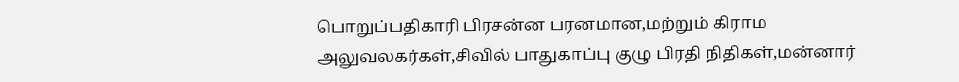பொறுப்பதிகாரி பிரசன்ன பரனமான,மற்றும் கிராம அலுவலகர்கள்,சிவில் பாதுகாப்பு குழு பிரதி நிதிகள்,மன்னார்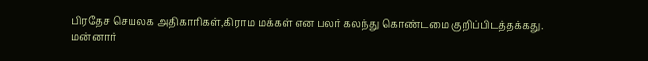பிரதேச செயலக அதிகாரிகள்,கிராம மக்கள் என பலர் கலந்து கொண்டமை குறிப்பிடத்தக்கது.
மன்னார்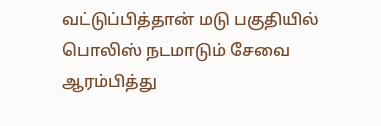வட்டுப்பித்தான் மடு பகுதியில் பொலிஸ் நடமாடும் சேவை ஆரம்பித்து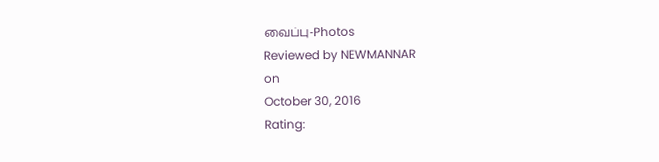வைப்பு-Photos
Reviewed by NEWMANNAR
on
October 30, 2016
Rating: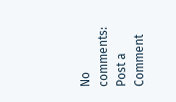No comments:
Post a Comment